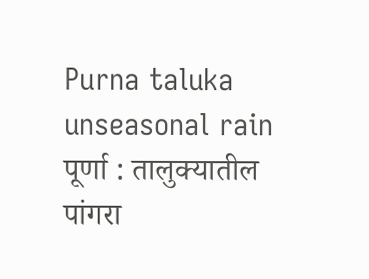Purna taluka unseasonal rain
पूर्णा : तालुक्यातील पांगरा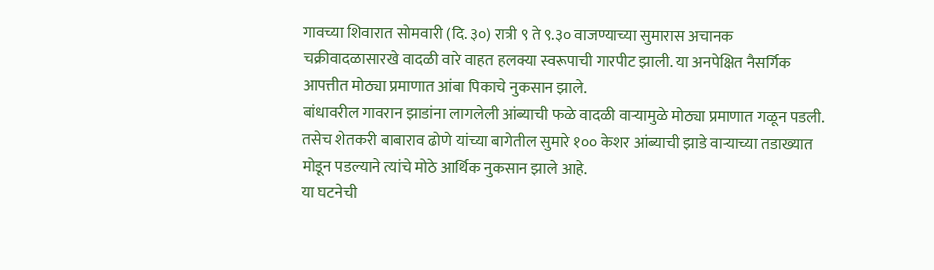गावच्या शिवारात सोमवारी (दि. ३०) रात्री ९ ते ९.३० वाजण्याच्या सुमारास अचानक चक्रीवादळासारखे वादळी वारे वाहत हलक्या स्वरूपाची गारपीट झाली. या अनपेक्षित नैसर्गिक आपत्तीत मोठ्या प्रमाणात आंबा पिकाचे नुकसान झाले.
बांधावरील गावरान झाडांना लागलेली आंब्याची फळे वादळी वाऱ्यामुळे मोठ्या प्रमाणात गळून पडली. तसेच शेतकरी बाबाराव ढोणे यांच्या बागेतील सुमारे १०० केशर आंब्याची झाडे वाऱ्याच्या तडाख्यात मोडून पडल्याने त्यांचे मोठे आर्थिक नुकसान झाले आहे.
या घटनेची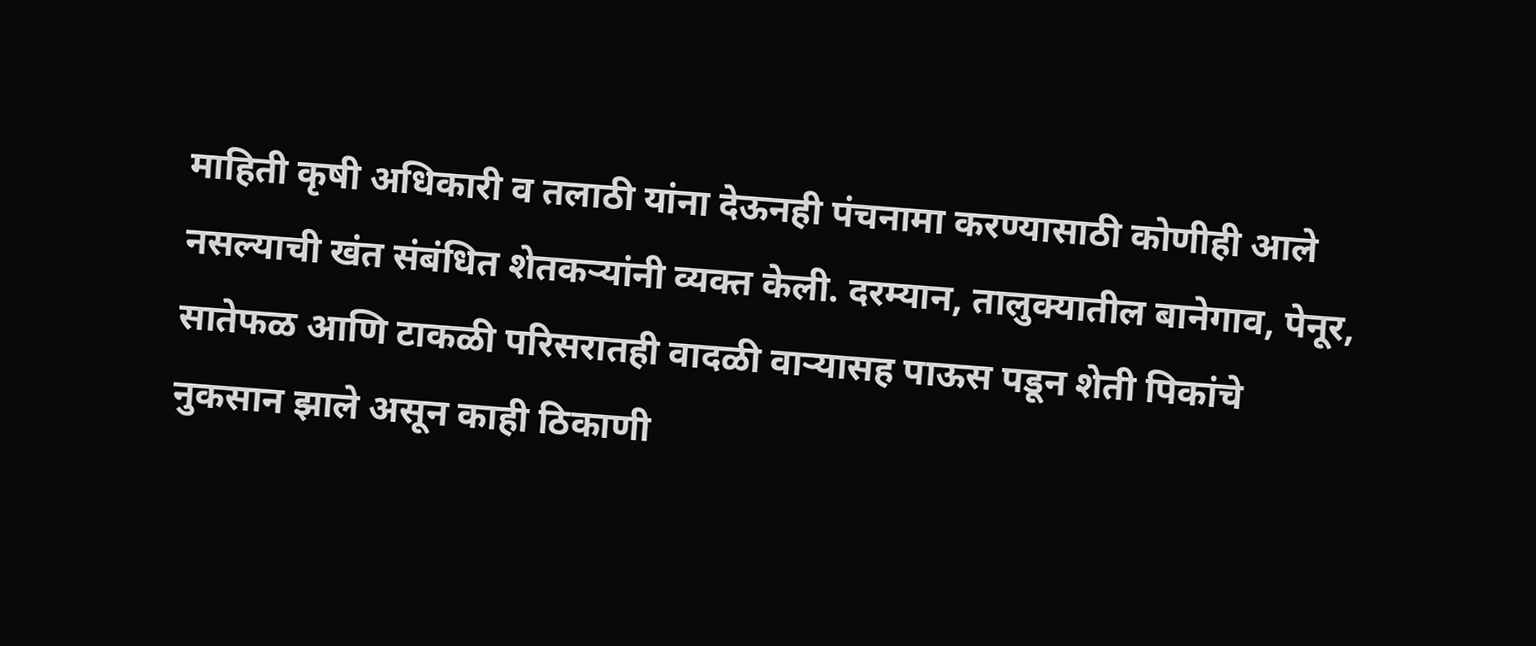माहिती कृषी अधिकारी व तलाठी यांना देऊनही पंचनामा करण्यासाठी कोणीही आले नसल्याची खंत संबंधित शेतकऱ्यांनी व्यक्त केली. दरम्यान, तालुक्यातील बानेगाव, पेनूर, सातेफळ आणि टाकळी परिसरातही वादळी वाऱ्यासह पाऊस पडून शेती पिकांचे नुकसान झाले असून काही ठिकाणी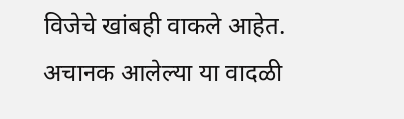विजेचे खांबही वाकले आहेत.
अचानक आलेल्या या वादळी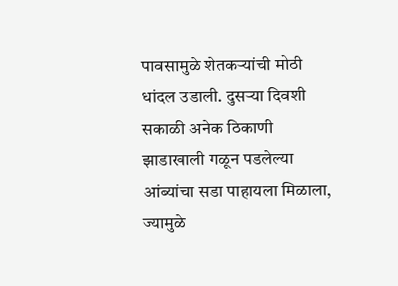पावसामुळे शेतकऱ्यांची मोठी धांदल उडाली. दुसऱ्या दिवशी सकाळी अनेक ठिकाणी झाडाखाली गळून पडलेल्या आंब्यांचा सडा पाहायला मिळाला, ज्यामुळे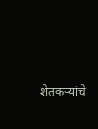शेतकऱ्यांचे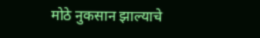मोठे नुकसान झाल्याचे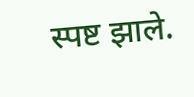स्पष्ट झाले.